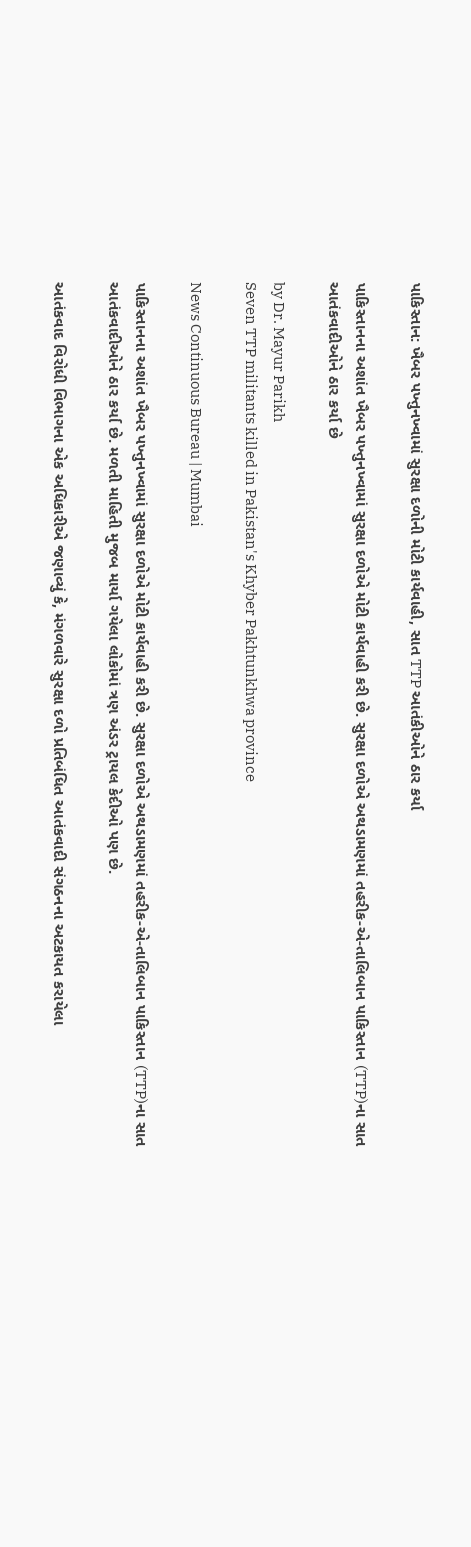પાકિસ્તાન: ખૈબર પખ્તુનખ્વામાં સુરક્ષા દળોની મોટી કાર્યવાહી, સાત TTP આતંકીઓને ઠાર કર્યા

પાકિસ્તાનના અશાંત ખૈબર પખ્તુનખ્વામાં સુરક્ષા દળોએ મોટી કાર્યવાહી કરી છે. સુરક્ષા દળોએ અથડામણમાં તહરીક-એ-તાલિબાન પાકિસ્તાન (TTP)ના સાત આતંકવાદીઓને ઠાર કર્યા છે

by Dr. Mayur Parikh
Seven TTP militants killed in Pakistan's Khyber Pakhtunkhwa province

News Continuous Bureau | Mumbai

પાકિસ્તાનના અશાંત ખૈબર પખ્તુનખ્વામાં સુરક્ષા દળોએ મોટી કાર્યવાહી કરી છે. સુરક્ષા દળોએ અથડામણમાં તહરીક-એ-તાલિબાન પાકિસ્તાન (TTP)ના સાત આતંકવાદીઓને ઠાર કર્યા છે. મળતી માહિતી મુજબ માર્યા ગયેલા લોકોમાં ત્રણ અંડર ટ્રાયલ કેદીઓ પણ છે.

આતંકવાદ વિરોધી વિભાગના એક અધિકારીએ જણાવ્યું કે, મંગળવારે સુરક્ષા દળો પ્રતિબંધિત આતંકવાદી સંગઠનના અટકાયત કરાયેલા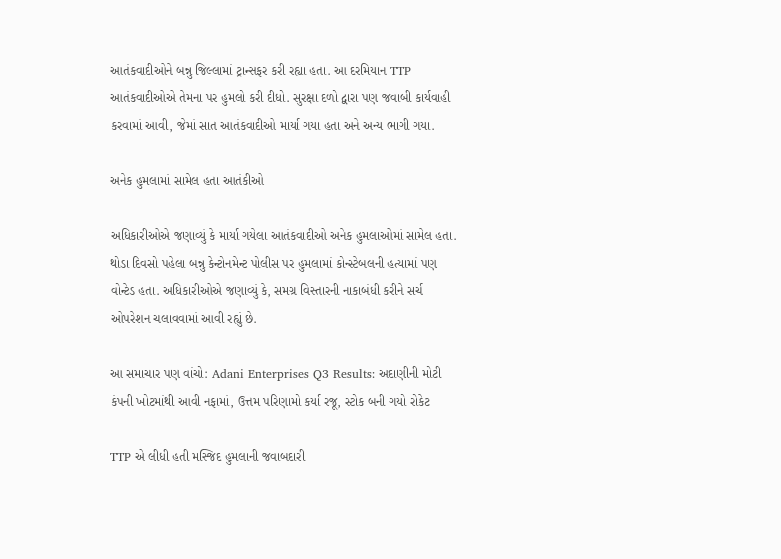આતંકવાદીઓને બન્નુ જિલ્લામાં ટ્રાન્સફર કરી રહ્યા હતા. આ દરમિયાન TTP આતંકવાદીઓએ તેમના પર હુમલો કરી દીધો. સુરક્ષા દળો દ્વારા પણ જવાબી કાર્યવાહી કરવામાં આવી, જેમાં સાત આતંકવાદીઓ માર્યા ગયા હતા અને અન્ય ભાગી ગયા.

અનેક હુમલામાં સામેલ હતા આતંકીઓ

અધિકારીઓએ જણાવ્યું કે માર્યા ગયેલા આતંકવાદીઓ અનેક હુમલાઓમાં સામેલ હતા. થોડા દિવસો પહેલા બન્નુ કેન્ટોનમેન્ટ પોલીસ પર હુમલામાં કોન્સ્ટેબલની હત્યામાં પણ વોન્ટેડ હતા. અધિકારીઓએ જણાવ્યું કે, સમગ્ર વિસ્તારની નાકાબંધી કરીને સર્ચ ઓપરેશન ચલાવવામાં આવી રહ્યું છે.

આ સમાચાર પણ વાંચો: Adani Enterprises Q3 Results: અદાણીની મોટી કંપની ખોટમાંથી આવી નફામાં, ઉત્તમ પરિણામો કર્યા રજૂ, સ્ટોક બની ગયો રોકેટ

TTP એ લીધી હતી મસ્જિદ હુમલાની જવાબદારી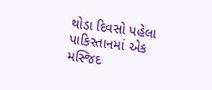થોડા દિવસો પહેલા પાકિસ્તાનમાં એક મસ્જિદ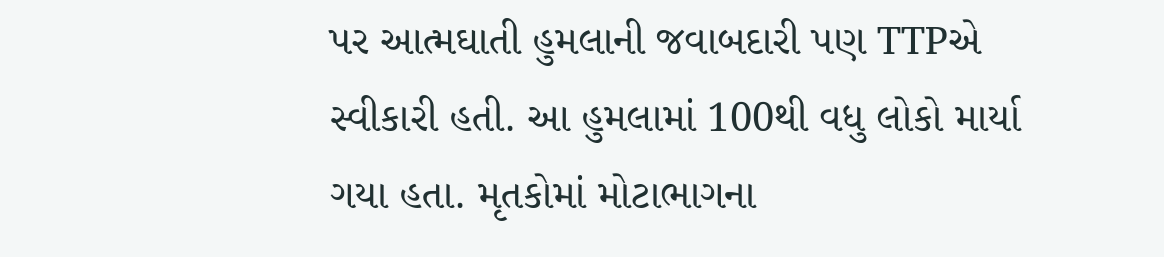પર આત્મઘાતી હુમલાની જવાબદારી પણ TTPએ સ્વીકારી હતી. આ હુમલામાં 100થી વધુ લોકો માર્યા ગયા હતા. મૃતકોમાં મોટાભાગના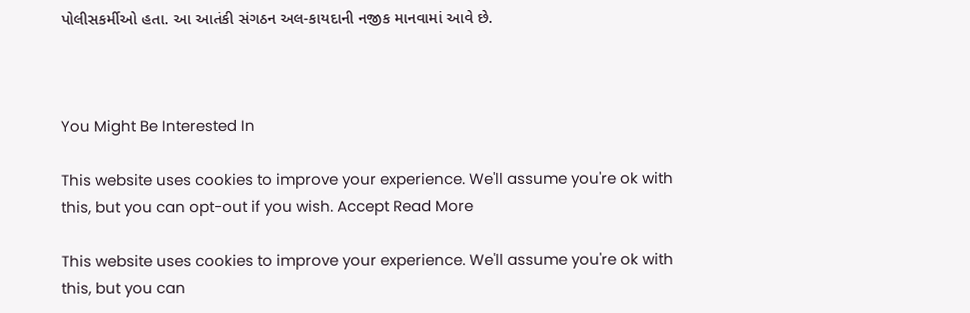પોલીસકર્મીઓ હતા. આ આતંકી સંગઠન અલ-કાયદાની નજીક માનવામાં આવે છે.



You Might Be Interested In

This website uses cookies to improve your experience. We'll assume you're ok with this, but you can opt-out if you wish. Accept Read More

This website uses cookies to improve your experience. We'll assume you're ok with this, but you can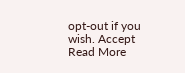opt-out if you wish. Accept Read More